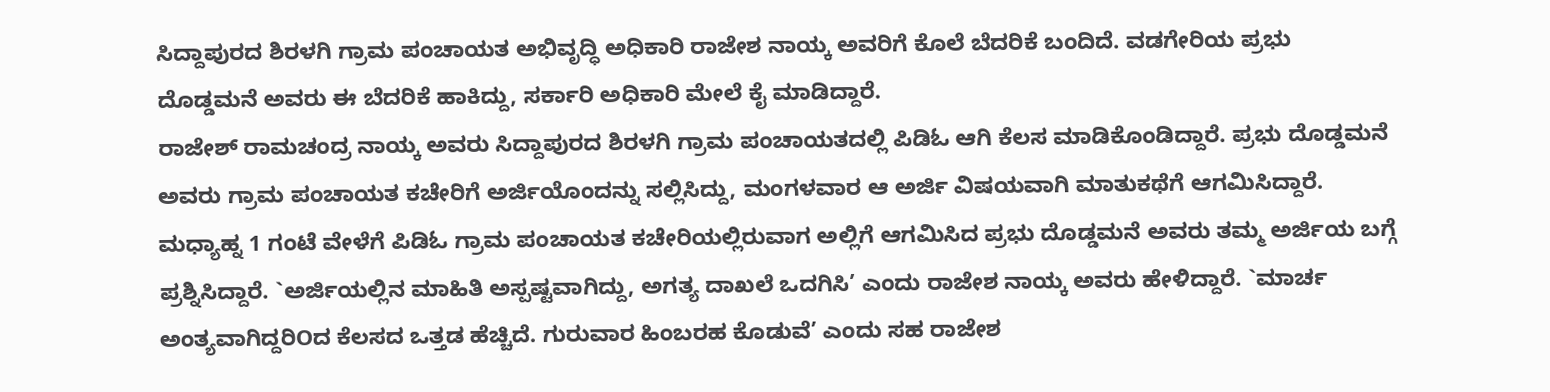ಸಿದ್ದಾಪುರದ ಶಿರಳಗಿ ಗ್ರಾಮ ಪಂಚಾಯತ ಅಭಿವೃದ್ಧಿ ಅಧಿಕಾರಿ ರಾಜೇಶ ನಾಯ್ಕ ಅವರಿಗೆ ಕೊಲೆ ಬೆದರಿಕೆ ಬಂದಿದೆ. ವಡಗೇರಿಯ ಪ್ರಭು ದೊಡ್ಡಮನೆ ಅವರು ಈ ಬೆದರಿಕೆ ಹಾಕಿದ್ದು, ಸರ್ಕಾರಿ ಅಧಿಕಾರಿ ಮೇಲೆ ಕೈ ಮಾಡಿದ್ದಾರೆ.
ರಾಜೇಶ್ ರಾಮಚಂದ್ರ ನಾಯ್ಕ ಅವರು ಸಿದ್ದಾಪುರದ ಶಿರಳಗಿ ಗ್ರಾಮ ಪಂಚಾಯತದಲ್ಲಿ ಪಿಡಿಓ ಆಗಿ ಕೆಲಸ ಮಾಡಿಕೊಂಡಿದ್ದಾರೆ. ಪ್ರಭು ದೊಡ್ಡಮನೆ ಅವರು ಗ್ರಾಮ ಪಂಚಾಯತ ಕಚೇರಿಗೆ ಅರ್ಜಿಯೊಂದನ್ನು ಸಲ್ಲಿಸಿದ್ದು, ಮಂಗಳವಾರ ಆ ಅರ್ಜಿ ವಿಷಯವಾಗಿ ಮಾತುಕಥೆಗೆ ಆಗಮಿಸಿದ್ದಾರೆ. ಮಧ್ಯಾಹ್ನ 1 ಗಂಟೆ ವೇಳೆಗೆ ಪಿಡಿಓ ಗ್ರಾಮ ಪಂಚಾಯತ ಕಚೇರಿಯಲ್ಲಿರುವಾಗ ಅಲ್ಲಿಗೆ ಆಗಮಿಸಿದ ಪ್ರಭು ದೊಡ್ಡಮನೆ ಅವರು ತಮ್ಮ ಅರ್ಜಿಯ ಬಗ್ಗೆ ಪ್ರಶ್ನಿಸಿದ್ದಾರೆ. `ಅರ್ಜಿಯಲ್ಲಿನ ಮಾಹಿತಿ ಅಸ್ಪಷ್ಟವಾಗಿದ್ದು, ಅಗತ್ಯ ದಾಖಲೆ ಒದಗಿಸಿ’ ಎಂದು ರಾಜೇಶ ನಾಯ್ಕ ಅವರು ಹೇಳಿದ್ದಾರೆ. `ಮಾರ್ಚ ಅಂತ್ಯವಾಗಿದ್ದರಿOದ ಕೆಲಸದ ಒತ್ತಡ ಹೆಚ್ಚಿದೆ. ಗುರುವಾರ ಹಿಂಬರಹ ಕೊಡುವೆ’ ಎಂದು ಸಹ ರಾಜೇಶ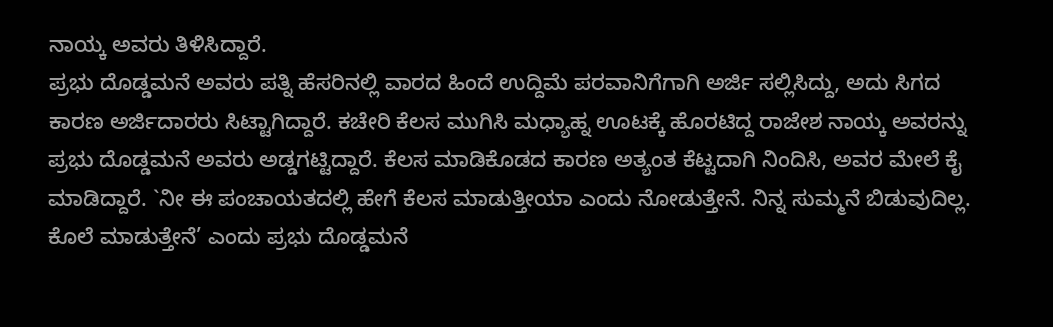ನಾಯ್ಕ ಅವರು ತಿಳಿಸಿದ್ದಾರೆ.
ಪ್ರಭು ದೊಡ್ಡಮನೆ ಅವರು ಪತ್ನಿ ಹೆಸರಿನಲ್ಲಿ ವಾರದ ಹಿಂದೆ ಉದ್ದಿಮೆ ಪರವಾನಿಗೆಗಾಗಿ ಅರ್ಜಿ ಸಲ್ಲಿಸಿದ್ದು, ಅದು ಸಿಗದ ಕಾರಣ ಅರ್ಜಿದಾರರು ಸಿಟ್ಟಾಗಿದ್ದಾರೆ. ಕಚೇರಿ ಕೆಲಸ ಮುಗಿಸಿ ಮಧ್ಯಾಹ್ನ ಊಟಕ್ಕೆ ಹೊರಟಿದ್ದ ರಾಜೇಶ ನಾಯ್ಕ ಅವರನ್ನು ಪ್ರಭು ದೊಡ್ಡಮನೆ ಅವರು ಅಡ್ಡಗಟ್ಟಿದ್ದಾರೆ. ಕೆಲಸ ಮಾಡಿಕೊಡದ ಕಾರಣ ಅತ್ಯಂತ ಕೆಟ್ಟದಾಗಿ ನಿಂದಿಸಿ, ಅವರ ಮೇಲೆ ಕೈ ಮಾಡಿದ್ದಾರೆ. `ನೀ ಈ ಪಂಚಾಯತದಲ್ಲಿ ಹೇಗೆ ಕೆಲಸ ಮಾಡುತ್ತೀಯಾ ಎಂದು ನೋಡುತ್ತೇನೆ. ನಿನ್ನ ಸುಮ್ಮನೆ ಬಿಡುವುದಿಲ್ಲ. ಕೊಲೆ ಮಾಡುತ್ತೇನೆ’ ಎಂದು ಪ್ರಭು ದೊಡ್ಡಮನೆ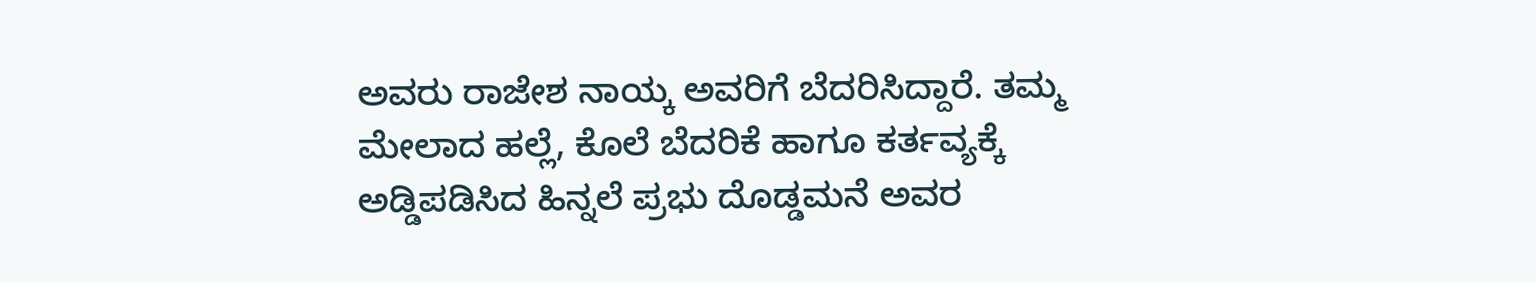ಅವರು ರಾಜೇಶ ನಾಯ್ಕ ಅವರಿಗೆ ಬೆದರಿಸಿದ್ದಾರೆ. ತಮ್ಮ ಮೇಲಾದ ಹಲ್ಲೆ, ಕೊಲೆ ಬೆದರಿಕೆ ಹಾಗೂ ಕರ್ತವ್ಯಕ್ಕೆ ಅಡ್ಡಿಪಡಿಸಿದ ಹಿನ್ನಲೆ ಪ್ರಭು ದೊಡ್ಡಮನೆ ಅವರ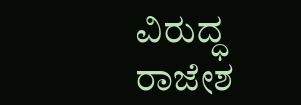ವಿರುದ್ಧ ರಾಜೇಶ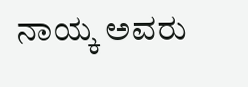ನಾಯ್ಕ ಅವರು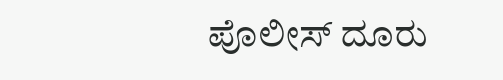ಪೊಲೀಸ್ ದೂರು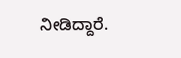ನೀಡಿದ್ದಾರೆ.